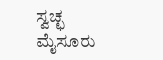ಸ್ವಚ್ಛ ಮೈಸೂರು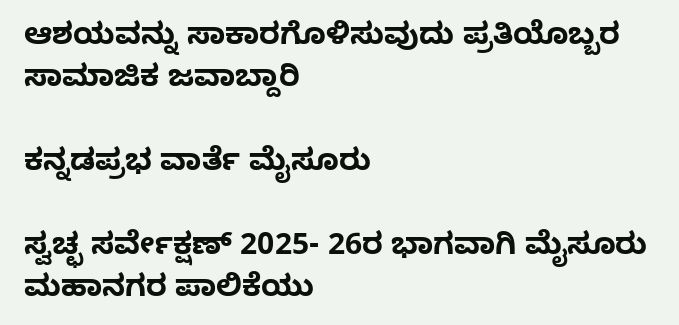ಆಶಯವನ್ನು ಸಾಕಾರಗೊಳಿಸುವುದು ಪ್ರತಿಯೊಬ್ಬರ ಸಾಮಾಜಿಕ ಜವಾ‌ಬ್ದಾರಿ

ಕನ್ನಡಪ್ರಭ ವಾರ್ತೆ ಮೈಸೂರು

ಸ್ವಚ್ಛ ಸರ್ವೇಕ್ಷಣ್ 2025- 26ರ ಭಾಗವಾಗಿ ಮೈಸೂರು ಮಹಾನಗರ ಪಾಲಿಕೆಯು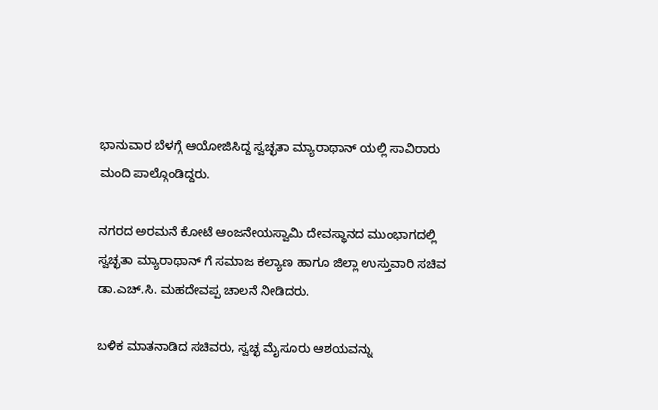ಭಾನುವಾರ ಬೆಳಗ್ಗೆ ಆಯೋಜಿಸಿದ್ದ ಸ್ವಚ್ಛತಾ ಮ್ಯಾರಾಥಾನ್ ಯಲ್ಲಿ ಸಾವಿರಾರು ಮಂದಿ ಪಾಲ್ಗೊಂಡಿದ್ದರು.

ನಗರದ ಅರಮನೆ ಕೋಟೆ ಆಂಜನೇಯಸ್ವಾಮಿ ದೇವಸ್ಥಾನದ ಮುಂಭಾಗದಲ್ಲಿ ಸ್ವಚ್ಛತಾ ಮ್ಯಾರಾಥಾನ್ ಗೆ ಸಮಾಜ ಕಲ್ಯಾಣ ಹಾಗೂ ಜಿಲ್ಲಾ ಉಸ್ತುವಾರಿ ಸಚಿವ ಡಾ.ಎಚ್.ಸಿ. ಮಹದೇವಪ್ಪ ಚಾಲನೆ ನೀಡಿದರು.

ಬಳಿಕ ಮಾತನಾಡಿದ ಸಚಿವರು, ಸ್ವಚ್ಛ ಮೈಸೂರು ಆಶಯವನ್ನು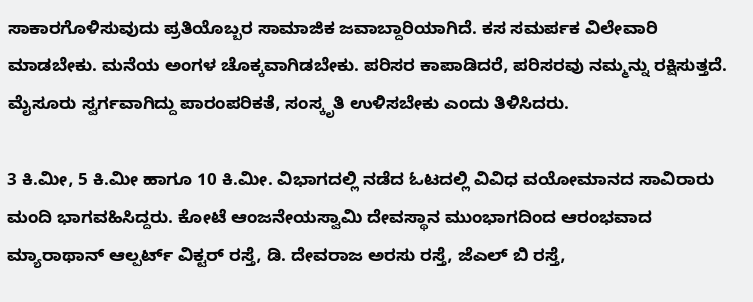ಸಾಕಾರಗೊಳಿಸುವುದು ಪ್ರತಿಯೊಬ್ಬರ ಸಾಮಾಜಿಕ ಜವಾ‌ಬ್ದಾರಿಯಾಗಿದೆ. ಕಸ ಸಮರ್ಪಕ ವಿಲೇವಾರಿ ಮಾಡಬೇಕು. ಮನೆಯ ಅಂಗಳ ಚೊಕ್ಕವಾಗಿಡಬೇಕು. ಪರಿಸರ ಕಾಪಾಡಿದರೆ, ಪರಿಸರವು ನಮ್ಮನ್ನು ರಕ್ಷಿಸುತ್ತದೆ. ಮೈಸೂರು ಸ್ವರ್ಗವಾಗಿದ್ದು ಪಾರಂಪರಿಕತೆ, ಸಂಸ್ಕೃತಿ ಉಳಿಸಬೇಕು ಎಂದು ತಿಳಿಸಿದರು.

3 ಕಿ.ಮೀ, 5 ಕಿ.ಮೀ ಹಾಗೂ 10 ಕಿ.ಮೀ. ವಿಭಾಗದಲ್ಲಿ ನಡೆದ ಓಟದಲ್ಲಿ ವಿವಿಧ ವಯೋಮಾನದ ಸಾವಿರಾರು ಮಂದಿ ಭಾಗವಹಿಸಿದ್ದರು. ಕೋಟೆ ಆಂಜನೇಯಸ್ವಾಮಿ ದೇವಸ್ಥಾನ ಮುಂಭಾಗದಿಂದ ಆರಂಭವಾದ ಮ್ಯಾರಾಥಾನ್ ಆಲ್ಪರ್ಟ್ ವಿಕ್ಟರ್‌ ರಸ್ತೆ, ಡಿ. ದೇವರಾಜ ಅರಸು ರಸ್ತೆ, ಜೆಎಲ್‌ ಬಿ ರಸ್ತೆ,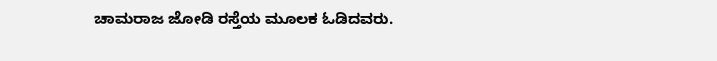ಚಾಮರಾಜ ಜೋಡಿ ರಸ್ತೆಯ ಮೂಲಕ ಓಡಿದವರು.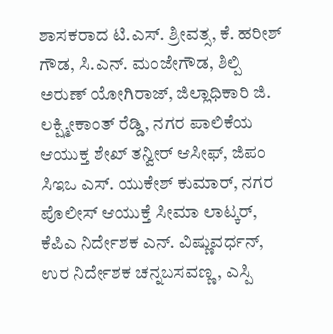ಶಾಸಕರಾದ ಟಿ.ಎಸ್. ಶ್ರೀವತ್ಸ, ಕೆ. ಹರೀಶ್ ಗೌಡ, ಸಿ.ಎನ್. ಮಂಜೇಗೌಡ, ಶಿಲ್ಪಿ ಅರುಣ್ ಯೋಗಿರಾಜ್, ಜಿಲ್ಲಾಧಿಕಾರಿ ಜಿ. ಲಕ್ಷ್ಮೀಕಾಂತ್ ರೆಡ್ಡಿ, ನಗರ ಪಾಲಿಕೆಯ ಆಯುಕ್ತ ಶೇಖ್ ತನ್ವೀರ್ ಆಸೀಫ್, ಜಿಪಂ ಸಿಇಒ ಎಸ್. ಯುಕೇಶ್ ಕುಮಾರ್, ನಗರ ಪೊಲೀಸ್ ಆಯುಕ್ತೆ ಸೀಮಾ ಲಾಟ್ಕರ್, ಕೆಪಿಎ ನಿರ್ದೇಶಕ ಎನ್. ವಿಷ್ಣುವರ್ಧನ್, ಉರ ನಿರ್ದೇಶಕ ಚನ್ನಬಸವಣ್ಣ, ಎಸ್ಪಿ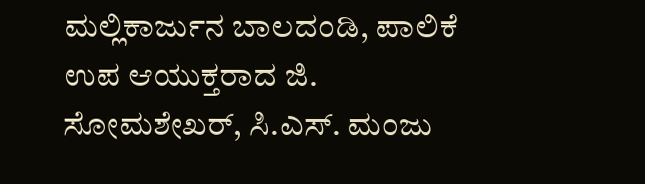ಮಲ್ಲಿಕಾರ್ಜುನ ಬಾಲದಂಡಿ, ಪಾಲಿಕೆ ಉಪ ಆಯುಕ್ತರಾದ ಜಿ. ಸೋಮಶೇಖರ್‌, ಸಿ.ಎಸ್‌. ಮಂಜು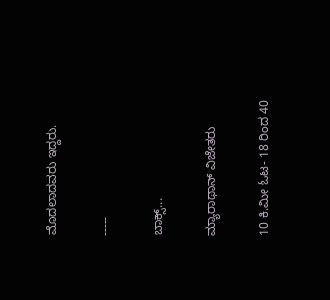ಮೊದಲಾದವರು ಇದ್ದರು.

-----

ಬಾಕ್ಸ್...

ಮ್ಯಾರಾಥಾನ್ ವಿಜೇತರು

10 ಕಿ.ಮೀ ಓಟ- 18 ರಿಂದ 40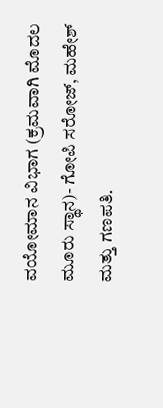ವಯೋಮಾನ ವಿಭಾಗ (ಕ್ರಮವಾಗಿ ಮೊದಲ ಮೂರು ಸ್ಥಾನ)- ಗೋಪಿ ಸರೋಜ್, ಮಹೇಶ್ ಮತ್ತು ಗಣಪತಿ.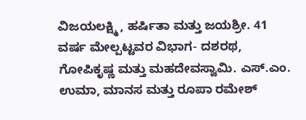ವಿಜಯಲಕ್ಷ್ಮಿ, ಹರ್ಷಿತಾ ಮತ್ತು ಜಯಶ್ರೀ. 41 ವರ್ಷ ಮೇಲ್ಪಟ್ಟವರ ವಿಭಾಗ- ದಶರಥ, ಗೋಪಿಕೃಷ್ಣ ಮತ್ತು ಮಹದೇವಸ್ವಾಮಿ. ಎಸ್‌.ಎಂ. ಉಮಾ, ಮಾನಸ ಮತ್ತು ರೂಪಾ ರಮೇಶ್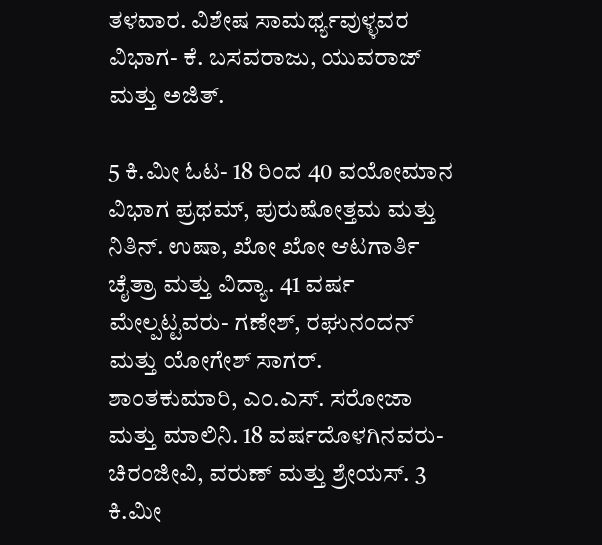ತಳವಾರ. ವಿಶೇಷ ಸಾಮರ್ಥ್ಯವುಳ್ಳವರ ವಿಭಾಗ- ಕೆ. ಬಸವರಾಜು, ಯುವರಾಜ್ ಮತ್ತು ಅಜಿತ್.

5 ಕಿ.ಮೀ ಓಟ- 18 ರಿಂದ 40 ವಯೋಮಾನ ವಿಭಾಗ ಪ್ರಥಮ್, ಪುರುಷೋತ್ತಮ ಮತ್ತು ನಿತಿನ್. ಉಷಾ, ಖೋ ಖೋ ಆಟಗಾರ್ತಿ ಚೈತ್ರಾ ಮತ್ತು ವಿದ್ಯಾ. 41 ವರ್ಷ ಮೇಲ್ಪಟ್ಟವರು- ಗಣೇಶ್, ರಘುನಂದನ್ ಮತ್ತು ಯೋಗೇಶ್ ಸಾಗರ್. ಶಾಂತಕುಮಾರಿ, ಎಂ.ಎಸ್. ಸರೋಜಾ ಮತ್ತು ಮಾಲಿನಿ. 18 ವರ್ಷದೊಳಗಿನವರು- ಚಿರಂಜೀವಿ, ವರುಣ್ ಮತ್ತು ಶ್ರೇಯಸ್‌. 3 ಕಿ.ಮೀ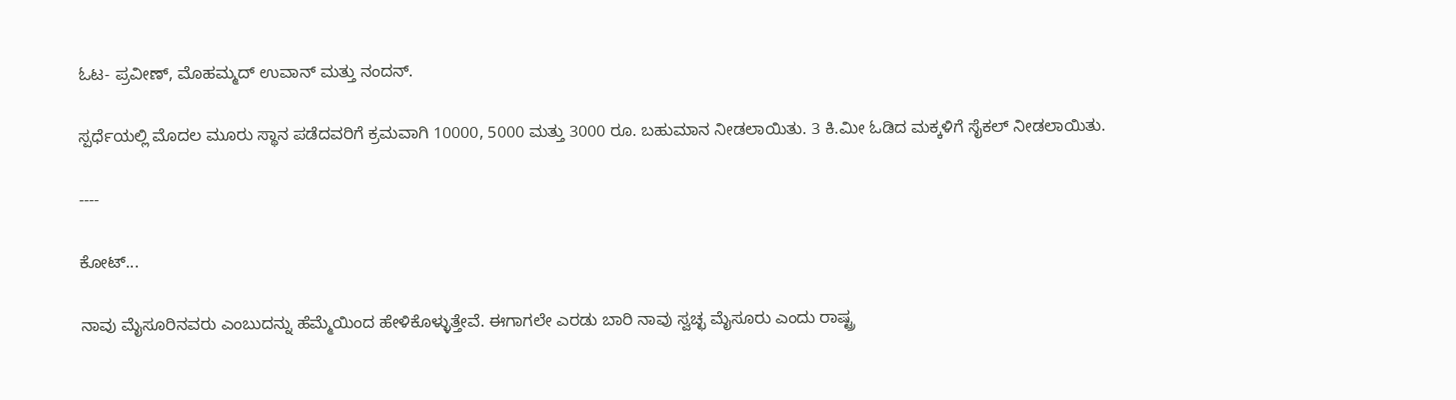ಓಟ- ಪ್ರವೀಣ್, ಮೊಹಮ್ಮದ್ ಉವಾನ್ ಮತ್ತು ನಂದನ್.

ಸ್ಪರ್ಧೆಯಲ್ಲಿ ಮೊದಲ ಮೂರು ಸ್ಥಾನ ಪಡೆದವರಿಗೆ ಕ್ರಮವಾಗಿ 10000, 5000 ಮತ್ತು 3000 ರೂ. ಬಹುಮಾನ ನೀಡಲಾಯಿತು. 3 ಕಿ.ಮೀ ಓಡಿದ ಮಕ್ಕಳಿಗೆ ಸೈಕಲ್‌ ನೀಡಲಾಯಿತು.

----

ಕೋಟ್...

ನಾವು ಮೈಸೂರಿನವರು ಎಂಬುದನ್ನು ಹೆಮ್ಮೆಯಿಂದ ಹೇಳಿಕೊಳ್ಳುತ್ತೇವೆ. ಈಗಾಗಲೇ ಎರಡು ಬಾರಿ ನಾವು ಸ್ವಚ್ಛ ಮೈಸೂರು ಎಂದು ರಾಷ್ಟ್ರ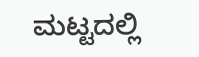ಮಟ್ಟದಲ್ಲಿ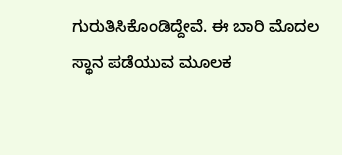ಗುರುತಿಸಿಕೊಂಡಿದ್ದೇವೆ. ಈ ಬಾರಿ ಮೊದಲ ಸ್ಥಾನ ಪಡೆಯುವ ಮೂಲಕ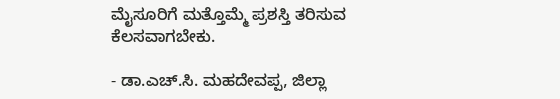ಮೈಸೂರಿಗೆ ಮತ್ತೊಮ್ಮೆ ಪ್ರಶಸ್ತಿ ತರಿಸುವ ಕೆಲಸವಾಗಬೇಕು.

- ಡಾ.ಎಚ್.ಸಿ. ಮಹದೇವಪ್ಪ, ಜಿಲ್ಲಾ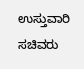ಉಸ್ತುವಾರಿ ಸಚಿವರು